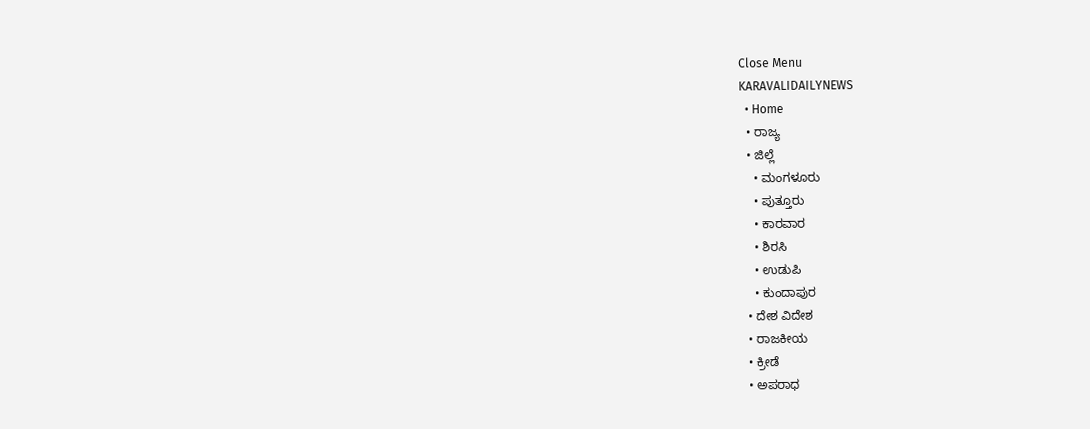Close Menu
KARAVALIDAILYNEWS
  • Home
  • ರಾಜ್ಯ
  • ಜಿಲ್ಲೆ
    • ಮಂಗಳೂರು
    • ಪುತ್ತೂರು
    • ಕಾರವಾರ
    • ಶಿರಸಿ
    • ಉಡುಪಿ
    • ಕುಂದಾಪುರ
  • ದೇಶ ವಿದೇಶ
  • ರಾಜಕೀಯ
  • ಕ್ರೀಡೆ
  • ಅಪರಾಧ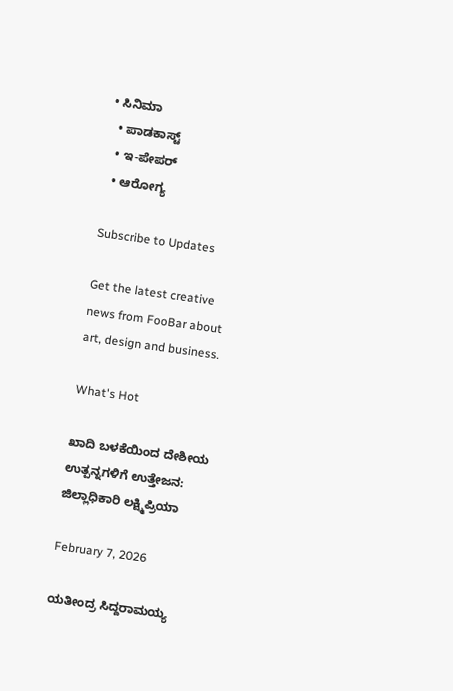• ಸಿನಿಮಾ
  • ಪಾಡಕಾಸ್ಟ್
  • ಇ-ಪೇಪರ್
  • ಆರೋಗ್ಯ

Subscribe to Updates

Get the latest creative news from FooBar about art, design and business.

What's Hot

ಖಾದಿ ಬಳಕೆಯಿಂದ ದೇಶೀಯ ಉತ್ಪನ್ನಗಳಿಗೆ ಉತ್ತೇಜನ: ಜಿಲ್ಲಾಧಿಕಾರಿ ಲಕ್ಷ್ಮಿಪ್ರಿಯಾ

February 7, 2026

ಯತೀಂದ್ರ ಸಿದ್ದರಾಮಯ್ಯ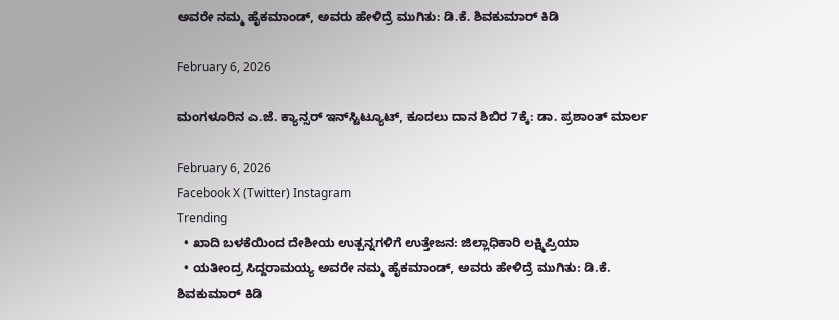ಅವರೇ ನಮ್ಮ ಹೈಕಮಾಂಡ್, ಅವರು ಹೇಳಿದ್ರೆ ಮುಗಿತು: ಡಿ.ಕೆ. ಶಿವಕುಮಾರ್ ಕಿಡಿ

February 6, 2026

ಮಂಗಳೂರಿನ ಎ.ಜೆ. ಕ್ಯಾನ್ಸರ್ ಇನ್‌ಸ್ಟಿಟ್ಯೂಟ್‌, ಕೂದಲು ದಾನ ಶಿಬಿರ 7ಕ್ಕೆ: ಡಾ. ಪ್ರಶಾಂತ್ ಮಾರ್ಲ

February 6, 2026
Facebook X (Twitter) Instagram
Trending
  • ಖಾದಿ ಬಳಕೆಯಿಂದ ದೇಶೀಯ ಉತ್ಪನ್ನಗಳಿಗೆ ಉತ್ತೇಜನ: ಜಿಲ್ಲಾಧಿಕಾರಿ ಲಕ್ಷ್ಮಿಪ್ರಿಯಾ
  • ಯತೀಂದ್ರ ಸಿದ್ದರಾಮಯ್ಯ ಅವರೇ ನಮ್ಮ ಹೈಕಮಾಂಡ್, ಅವರು ಹೇಳಿದ್ರೆ ಮುಗಿತು: ಡಿ.ಕೆ. ಶಿವಕುಮಾರ್ ಕಿಡಿ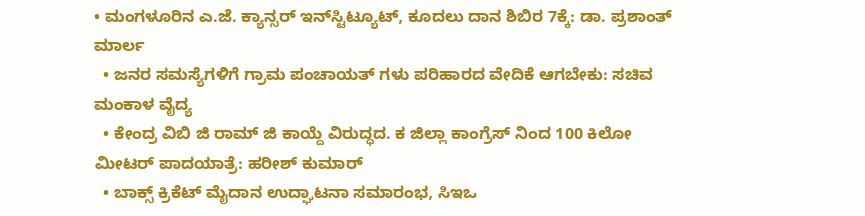• ಮಂಗಳೂರಿನ ಎ.ಜೆ. ಕ್ಯಾನ್ಸರ್ ಇನ್‌ಸ್ಟಿಟ್ಯೂಟ್‌, ಕೂದಲು ದಾನ ಶಿಬಿರ 7ಕ್ಕೆ: ಡಾ. ಪ್ರಶಾಂತ್ ಮಾರ್ಲ
  • ಜನರ ಸಮಸ್ಯೆಗಳಿಗೆ ಗ್ರಾಮ ಪಂಚಾಯತ್ ಗಳು ಪರಿಹಾರದ ವೇದಿಕೆ ಆಗಬೇಕು: ಸಚಿವ ಮಂಕಾಳ ವೈದ್ಯ
  • ಕೇಂದ್ರ ವಿಬಿ ಜಿ ರಾಮ್‌ ಜಿ ಕಾಯ್ದೆ ವಿರುದ್ಧದ. ಕ ಜಿಲ್ಲಾ ಕಾಂಗ್ರೆಸ್ ನಿಂದ 100 ಕಿಲೋ ಮೀಟರ್ ಪಾದಯಾತ್ರೆ: ಹರೀಶ್ ಕುಮಾರ್
  • ಬಾಕ್ಸ್ ಕ್ರಿಕೆಟ್ ಮೈದಾನ ಉದ್ಘಾಟನಾ ಸಮಾರಂಭ, ಸಿಇಒ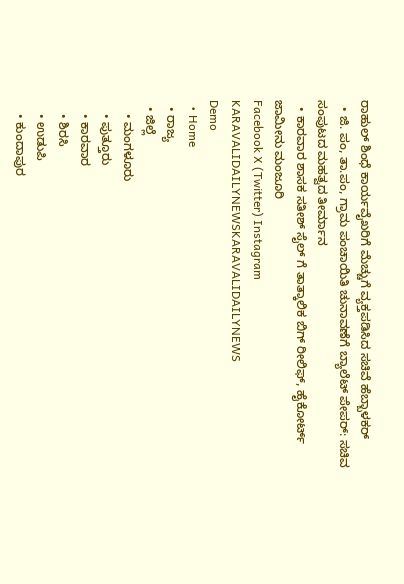ರಾಹುಲ್‌ ಶಿಂಧೆ ಕಾರ್ಯವೈಖರಿಗೆ ಮೆಚ್ಚುಗೆ ವ್ಯಕ್ತಪಡಿಸಿದ ಸಚಿವೆ ಹೆಬ್ಬಾಳಕರ್
  • ಜಿ. ಪಂ, ತಾ.ಪಂ, ಗ್ರಾಮ ಪಂಚಾಯಿತಿ ಚುನಾವಣೆಗೆ ಬ್ಯಾಲೆಟ್ ಪೇಪರ್: ಸಚಿವ ಸಂಪುಟದ ಮಹತ್ವದ ತೀರ್ಮಾನ
  • ಕಾರವಾರ ಶಾಸಕ ಸತೀಶ್ ಸೈಲ್ ಗೆ ತಾತ್ಕಾಲಿಕ ಬಿಗ್ ರೀಲಿಫ್, ಹೈಕೋರ್ಟ್ ಜಾಮೀನು ಮಂಜೂರಿ
Facebook X (Twitter) Instagram
KARAVALIDAILYNEWSKARAVALIDAILYNEWS
Demo
  • Home
  • ರಾಜ್ಯ
  • ಜಿಲ್ಲೆ
    • ಮಂಗಳೂರು
    • ಪುತ್ತೂರು
    • ಕಾರವಾರ
    • ಶಿರಸಿ
    • ಉಡುಪಿ
    • ಕುಂದಾಪುರ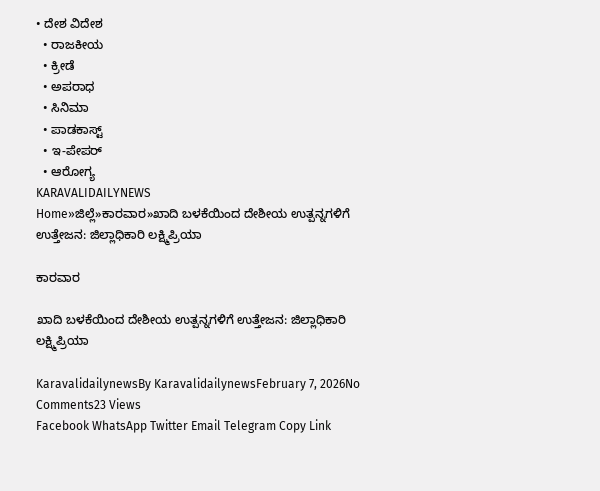• ದೇಶ ವಿದೇಶ
  • ರಾಜಕೀಯ
  • ಕ್ರೀಡೆ
  • ಅಪರಾಧ
  • ಸಿನಿಮಾ
  • ಪಾಡಕಾಸ್ಟ್
  • ಇ-ಪೇಪರ್
  • ಆರೋಗ್ಯ
KARAVALIDAILYNEWS
Home»ಜಿಲ್ಲೆ»ಕಾರವಾರ»ಖಾದಿ ಬಳಕೆಯಿಂದ ದೇಶೀಯ ಉತ್ಪನ್ನಗಳಿಗೆ ಉತ್ತೇಜನ: ಜಿಲ್ಲಾಧಿಕಾರಿ ಲಕ್ಷ್ಮಿಪ್ರಿಯಾ

ಕಾರವಾರ

ಖಾದಿ ಬಳಕೆಯಿಂದ ದೇಶೀಯ ಉತ್ಪನ್ನಗಳಿಗೆ ಉತ್ತೇಜನ: ಜಿಲ್ಲಾಧಿಕಾರಿ ಲಕ್ಷ್ಮಿಪ್ರಿಯಾ

KaravalidailynewsBy KaravalidailynewsFebruary 7, 2026No Comments23 Views
Facebook WhatsApp Twitter Email Telegram Copy Link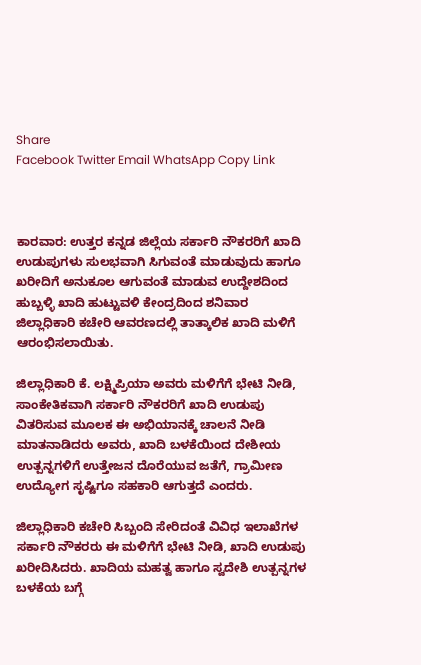Share
Facebook Twitter Email WhatsApp Copy Link



ಕಾರವಾರ: ಉತ್ತರ ಕನ್ನಡ ಜಿಲ್ಲೆಯ ಸರ್ಕಾರಿ ನೌಕರರಿಗೆ ಖಾದಿ ಉಡುಪುಗಳು ಸುಲಭವಾಗಿ ಸಿಗುವಂತೆ ಮಾಡುವುದು ಹಾಗೂ ಖರೀದಿಗೆ ಅನುಕೂಲ ಆಗುವಂತೆ ಮಾಡುವ ಉದ್ದೇಶದಿಂದ ಹುಬ್ಬಳ್ಳಿ ಖಾದಿ ಹುಟ್ಟುವಳಿ ಕೇಂದ್ರದಿಂದ ಶನಿವಾರ ಜಿಲ್ಲಾಧಿಕಾರಿ ಕಚೇರಿ ಆವರಣದಲ್ಲಿ ತಾತ್ಕಾಲಿಕ ಖಾದಿ ಮಳಿಗೆ ಆರಂಭಿಸಲಾಯಿತು.

ಜಿಲ್ಲಾಧಿಕಾರಿ ಕೆ. ಲಕ್ಷ್ಮಿಪ್ರಿಯಾ ಅವರು ಮಳಿಗೆಗೆ ಭೇಟಿ ನೀಡಿ, ಸಾಂಕೇತಿಕವಾಗಿ ಸರ್ಕಾರಿ ನೌಕರರಿಗೆ ಖಾದಿ ಉಡುಪು ವಿತರಿಸುವ ಮೂಲಕ ಈ ಅಭಿಯಾನಕ್ಕೆ ಚಾಲನೆ ನೀಡಿ ಮಾತನಾಡಿದರು ಅವರು, ಖಾದಿ ಬಳಕೆಯಿಂದ ದೇಶೀಯ ಉತ್ಪನ್ನಗಳಿಗೆ ಉತ್ತೇಜನ ದೊರೆಯುವ ಜತೆಗೆ, ಗ್ರಾಮೀಣ ಉದ್ಯೋಗ ಸೃಷ್ಟಿಗೂ ಸಹಕಾರಿ ಆಗುತ್ತದೆ ಎಂದರು.

ಜಿಲ್ಲಾಧಿಕಾರಿ ಕಚೇರಿ ಸಿಬ್ಬಂದಿ ಸೇರಿದಂತೆ ವಿವಿಧ ಇಲಾಖೆಗಳ ಸರ್ಕಾರಿ ನೌಕರರು ಈ ಮಳಿಗೆಗೆ ಭೇಟಿ ನೀಡಿ, ಖಾದಿ ಉಡುಪು ಖರೀದಿಸಿದರು. ಖಾದಿಯ ಮಹತ್ವ ಹಾಗೂ ಸ್ವದೇಶಿ ಉತ್ಪನ್ನಗಳ ಬಳಕೆಯ ಬಗ್ಗೆ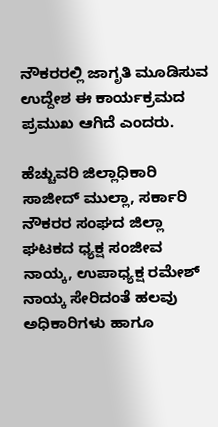ನೌಕರರಲ್ಲಿ ಜಾಗೃತಿ ಮೂಡಿಸುವ ಉದ್ದೇಶ ಈ ಕಾರ್ಯಕ್ರಮದ ಪ್ರಮುಖ ಆಗಿದೆ ಎಂದರು.

ಹೆಚ್ಚುವರಿ ಜಿಲ್ಲಾಧಿಕಾರಿ ಸಾಜೀದ್ ಮುಲ್ಲಾ, ಸರ್ಕಾರಿ ನೌಕರರ ಸಂಘದ ಜಿಲ್ಲಾ ಘಟಕದ ಧ್ಯಕ್ಷ ಸಂಜೀವ ನಾಯ್ಕ, ಉಪಾಧ್ಯಕ್ಷ ರಮೇಶ್ ನಾಯ್ಕ ಸೇರಿದಂತೆ ಹಲವು ಅಧಿಕಾರಿಗಳು ಹಾಗೂ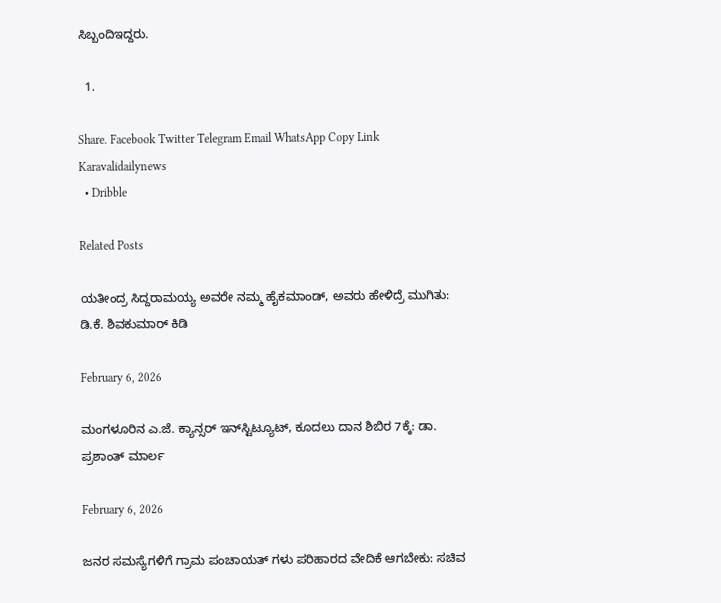ಸಿಬ್ಬಂದಿಇದ್ದರು.

  1.

Share. Facebook Twitter Telegram Email WhatsApp Copy Link
Karavalidailynews
  • Dribble

Related Posts

ಯತೀಂದ್ರ ಸಿದ್ದರಾಮಯ್ಯ ಅವರೇ ನಮ್ಮ ಹೈಕಮಾಂಡ್, ಅವರು ಹೇಳಿದ್ರೆ ಮುಗಿತು: ಡಿ.ಕೆ. ಶಿವಕುಮಾರ್ ಕಿಡಿ

February 6, 2026

ಮಂಗಳೂರಿನ ಎ.ಜೆ. ಕ್ಯಾನ್ಸರ್ ಇನ್‌ಸ್ಟಿಟ್ಯೂಟ್‌, ಕೂದಲು ದಾನ ಶಿಬಿರ 7ಕ್ಕೆ: ಡಾ. ಪ್ರಶಾಂತ್ ಮಾರ್ಲ

February 6, 2026

ಜನರ ಸಮಸ್ಯೆಗಳಿಗೆ ಗ್ರಾಮ ಪಂಚಾಯತ್ ಗಳು ಪರಿಹಾರದ ವೇದಿಕೆ ಆಗಬೇಕು: ಸಚಿವ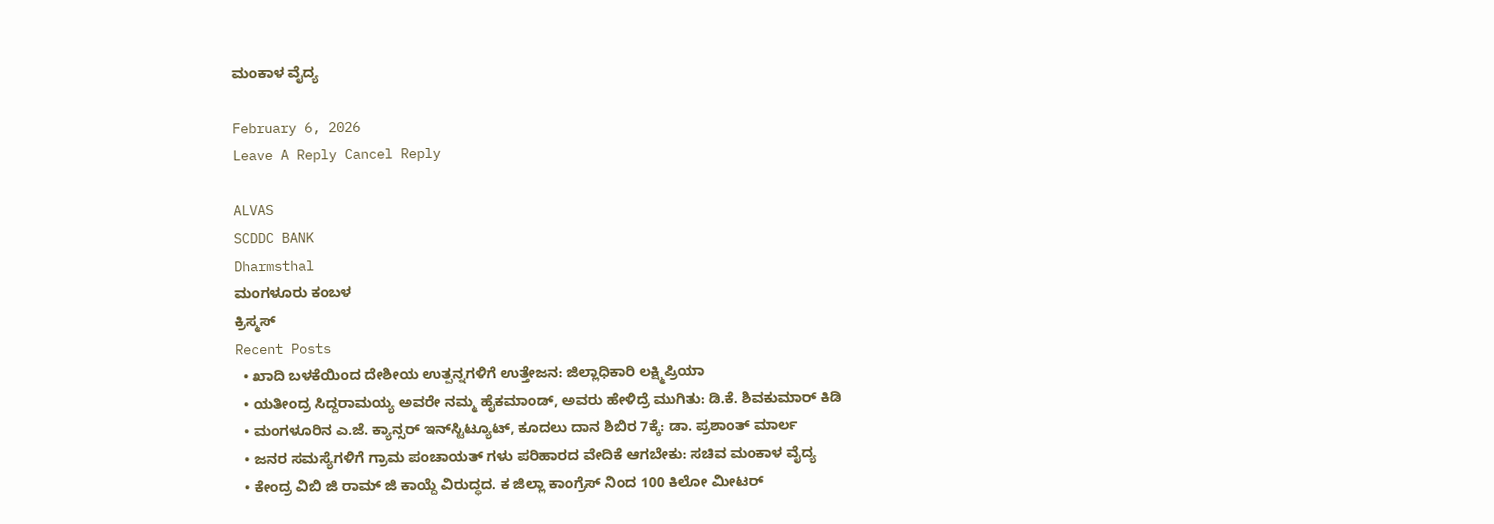ಮಂಕಾಳ ವೈದ್ಯ

February 6, 2026
Leave A Reply Cancel Reply

ALVAS
SCDDC BANK
Dharmsthal
ಮಂಗಳೂರು ಕಂಬಳ
ಕ್ರಿಸ್ಮಸ್
Recent Posts
  • ಖಾದಿ ಬಳಕೆಯಿಂದ ದೇಶೀಯ ಉತ್ಪನ್ನಗಳಿಗೆ ಉತ್ತೇಜನ: ಜಿಲ್ಲಾಧಿಕಾರಿ ಲಕ್ಷ್ಮಿಪ್ರಿಯಾ
  • ಯತೀಂದ್ರ ಸಿದ್ದರಾಮಯ್ಯ ಅವರೇ ನಮ್ಮ ಹೈಕಮಾಂಡ್, ಅವರು ಹೇಳಿದ್ರೆ ಮುಗಿತು: ಡಿ.ಕೆ. ಶಿವಕುಮಾರ್ ಕಿಡಿ
  • ಮಂಗಳೂರಿನ ಎ.ಜೆ. ಕ್ಯಾನ್ಸರ್ ಇನ್‌ಸ್ಟಿಟ್ಯೂಟ್‌, ಕೂದಲು ದಾನ ಶಿಬಿರ 7ಕ್ಕೆ: ಡಾ. ಪ್ರಶಾಂತ್ ಮಾರ್ಲ
  • ಜನರ ಸಮಸ್ಯೆಗಳಿಗೆ ಗ್ರಾಮ ಪಂಚಾಯತ್ ಗಳು ಪರಿಹಾರದ ವೇದಿಕೆ ಆಗಬೇಕು: ಸಚಿವ ಮಂಕಾಳ ವೈದ್ಯ
  • ಕೇಂದ್ರ ವಿಬಿ ಜಿ ರಾಮ್‌ ಜಿ ಕಾಯ್ದೆ ವಿರುದ್ಧದ. ಕ ಜಿಲ್ಲಾ ಕಾಂಗ್ರೆಸ್ ನಿಂದ 100 ಕಿಲೋ ಮೀಟರ್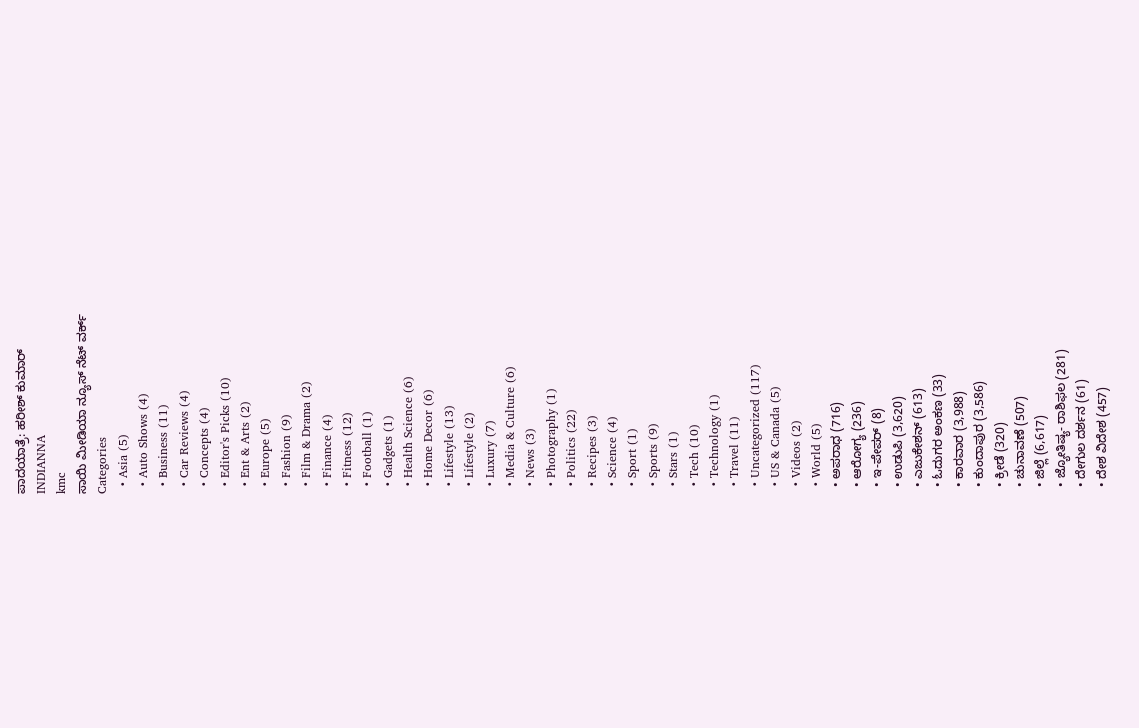ಪಾದಯಾತ್ರೆ: ಹರೀಶ್ ಕುಮಾರ್
INDIANNA
kmc
ಸಾಯಿ ಮೀಡಿಯಾ ನ್ಯೂಸ್ ನೆಟ್ ವರ್ಕ್
Categories
  • Asia (5)
  • Auto Shows (4)
  • Business (11)
  • Car Reviews (4)
  • Concepts (4)
  • Editor's Picks (10)
  • Ent & Arts (2)
  • Europe (5)
  • Fashion (9)
  • Film & Drama (2)
  • Finance (4)
  • Fitness (12)
  • Football (1)
  • Gadgets (1)
  • Health Science (6)
  • Home Decor (6)
  • Lifestyle (13)
  • Lifestyle (2)
  • Luxury (7)
  • Media & Culture (6)
  • News (3)
  • Photography (1)
  • Politics (22)
  • Recipes (3)
  • Science (4)
  • Sport (1)
  • Sports (9)
  • Stars (1)
  • Tech (10)
  • Technology (1)
  • Travel (11)
  • Uncategorized (117)
  • US & Canada (5)
  • Videos (2)
  • World (5)
  • ಅಪರಾಧ (716)
  • ಆರೋಗ್ಯ (236)
  • ಇ-ಪೇಪರ್ (8)
  • ಉಡುಪಿ (3,620)
  • ಎಜುಕೇಶನ್ (613)
  • ಓದುಗರ ಅಂಕಣ (33)
  • ಕಾರವಾರ (3,988)
  • ಕುಂದಾಪುರ (3,586)
  • ಕ್ರೀಡೆ (320)
  • ಚುನಾವಣೆ (507)
  • ಜಿಲ್ಲೆ (6,617)
  • ಜ್ಯೋತಿಷ್ಯ- ರಾಶಿಫಲ (281)
  • ದೇಗುಲ ದರ್ಶನ (61)
  • ದೇಶ ವಿದೇಶ (457)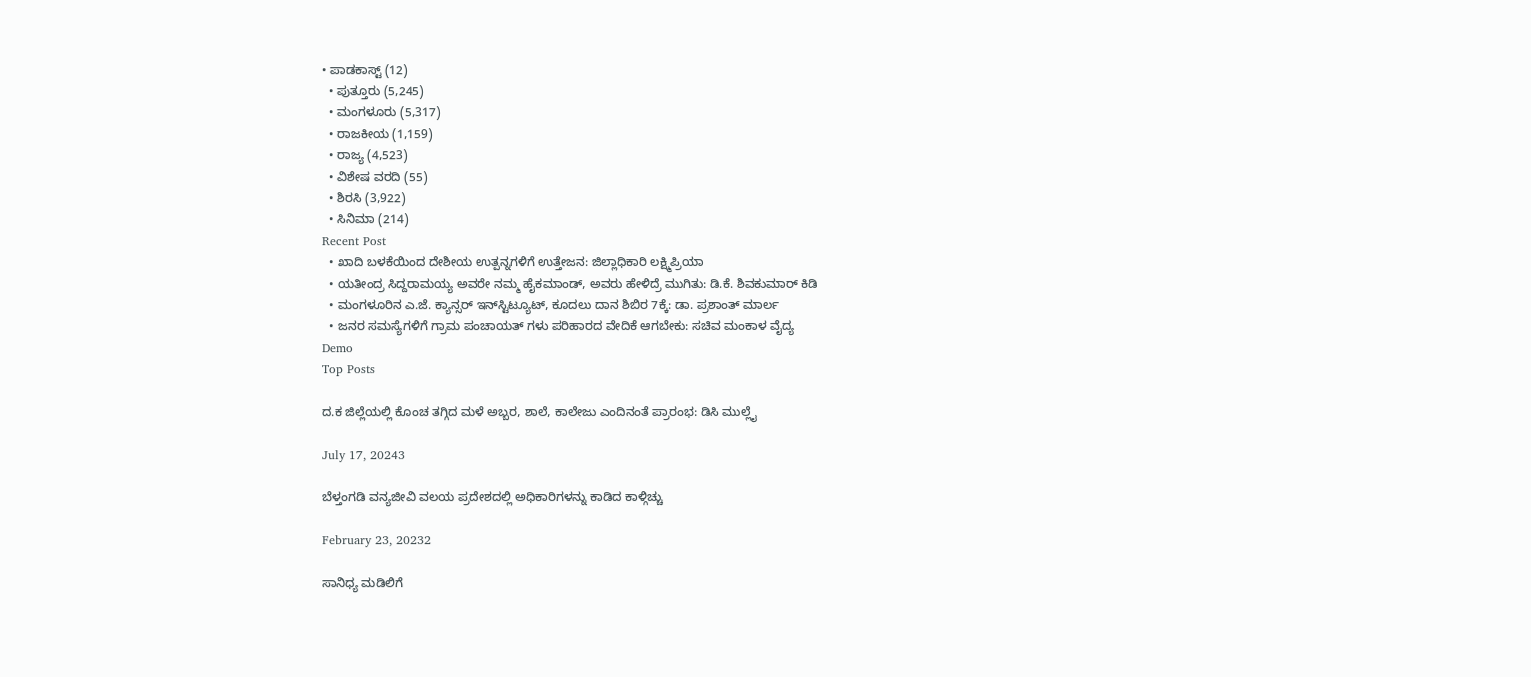• ಪಾಡಕಾಸ್ಟ್ (12)
  • ಪುತ್ತೂರು (5,245)
  • ಮಂಗಳೂರು (5,317)
  • ರಾಜಕೀಯ (1,159)
  • ರಾಜ್ಯ (4,523)
  • ವಿಶೇಷ ವರದಿ (55)
  • ಶಿರಸಿ (3,922)
  • ಸಿನಿಮಾ (214)
Recent Post
  • ಖಾದಿ ಬಳಕೆಯಿಂದ ದೇಶೀಯ ಉತ್ಪನ್ನಗಳಿಗೆ ಉತ್ತೇಜನ: ಜಿಲ್ಲಾಧಿಕಾರಿ ಲಕ್ಷ್ಮಿಪ್ರಿಯಾ
  • ಯತೀಂದ್ರ ಸಿದ್ದರಾಮಯ್ಯ ಅವರೇ ನಮ್ಮ ಹೈಕಮಾಂಡ್, ಅವರು ಹೇಳಿದ್ರೆ ಮುಗಿತು: ಡಿ.ಕೆ. ಶಿವಕುಮಾರ್ ಕಿಡಿ
  • ಮಂಗಳೂರಿನ ಎ.ಜೆ. ಕ್ಯಾನ್ಸರ್ ಇನ್‌ಸ್ಟಿಟ್ಯೂಟ್‌, ಕೂದಲು ದಾನ ಶಿಬಿರ 7ಕ್ಕೆ: ಡಾ. ಪ್ರಶಾಂತ್ ಮಾರ್ಲ
  • ಜನರ ಸಮಸ್ಯೆಗಳಿಗೆ ಗ್ರಾಮ ಪಂಚಾಯತ್ ಗಳು ಪರಿಹಾರದ ವೇದಿಕೆ ಆಗಬೇಕು: ಸಚಿವ ಮಂಕಾಳ ವೈದ್ಯ
Demo
Top Posts

ದ.ಕ ಜಿಲ್ಲೆಯಲ್ಲಿ ಕೊಂಚ ತಗ್ಗಿದ ಮಳೆ ಅಬ್ಬರ, ಶಾಲೆ, ಕಾಲೇಜು ಎಂದಿನಂತೆ ಪ್ರಾರಂಭ: ಡಿಸಿ ಮುಲ್ಲೈ

July 17, 20243

ಬೆಳ್ತಂಗಡಿ ವನ್ಯಜೀವಿ ವಲಯ ಪ್ರದೇಶದಲ್ಲಿ ಅಧಿಕಾರಿಗಳನ್ನು ಕಾಡಿದ ಕಾಳ್ಗಿಚ್ಚು

February 23, 20232

ಸಾನಿಧ್ಯ ಮಡಿಲಿಗೆ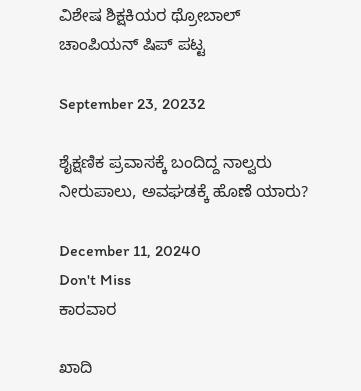ವಿಶೇಷ ಶಿಕ್ಷಕಿಯರ ಥ್ರೋಬಾಲ್ ಚಾಂಪಿಯನ್‌ ಷಿಪ್ ಪಟ್ಟ

September 23, 20232

ಶೈಕ್ಷಣಿಕ ಪ್ರವಾಸಕ್ಕೆ ಬಂದಿದ್ದ ನಾಲ್ವರು ನೀರುಪಾಲು, ಅವಘಡಕ್ಕೆ ಹೊಣೆ ಯಾರು?

December 11, 20240
Don't Miss
ಕಾರವಾರ

ಖಾದಿ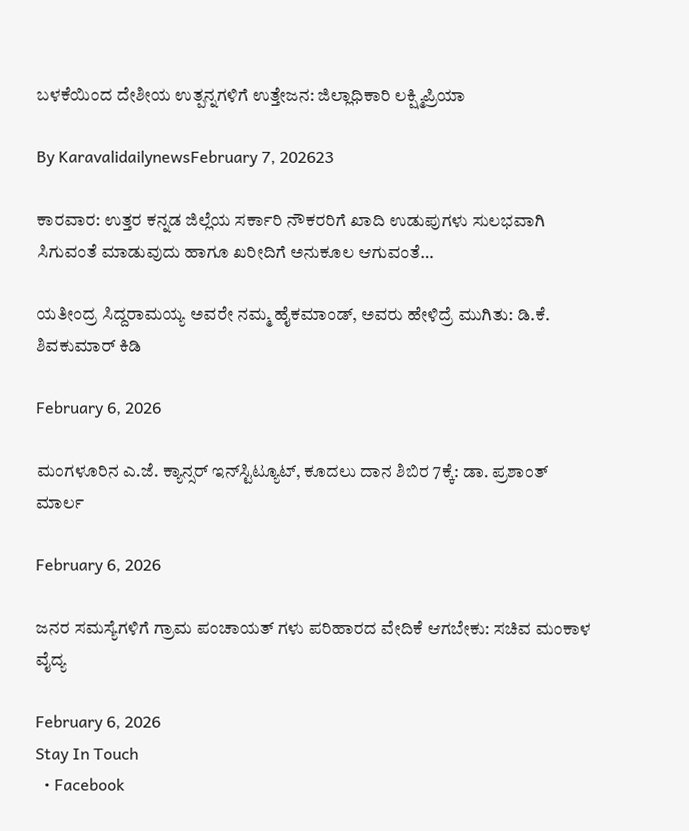ಬಳಕೆಯಿಂದ ದೇಶೀಯ ಉತ್ಪನ್ನಗಳಿಗೆ ಉತ್ತೇಜನ: ಜಿಲ್ಲಾಧಿಕಾರಿ ಲಕ್ಷ್ಮಿಪ್ರಿಯಾ

By KaravalidailynewsFebruary 7, 202623

ಕಾರವಾರ: ಉತ್ತರ ಕನ್ನಡ ಜಿಲ್ಲೆಯ ಸರ್ಕಾರಿ ನೌಕರರಿಗೆ ಖಾದಿ ಉಡುಪುಗಳು ಸುಲಭವಾಗಿ ಸಿಗುವಂತೆ ಮಾಡುವುದು ಹಾಗೂ ಖರೀದಿಗೆ ಅನುಕೂಲ ಆಗುವಂತೆ…

ಯತೀಂದ್ರ ಸಿದ್ದರಾಮಯ್ಯ ಅವರೇ ನಮ್ಮ ಹೈಕಮಾಂಡ್, ಅವರು ಹೇಳಿದ್ರೆ ಮುಗಿತು: ಡಿ.ಕೆ. ಶಿವಕುಮಾರ್ ಕಿಡಿ

February 6, 2026

ಮಂಗಳೂರಿನ ಎ.ಜೆ. ಕ್ಯಾನ್ಸರ್ ಇನ್‌ಸ್ಟಿಟ್ಯೂಟ್‌, ಕೂದಲು ದಾನ ಶಿಬಿರ 7ಕ್ಕೆ: ಡಾ. ಪ್ರಶಾಂತ್ ಮಾರ್ಲ

February 6, 2026

ಜನರ ಸಮಸ್ಯೆಗಳಿಗೆ ಗ್ರಾಮ ಪಂಚಾಯತ್ ಗಳು ಪರಿಹಾರದ ವೇದಿಕೆ ಆಗಬೇಕು: ಸಚಿವ ಮಂಕಾಳ ವೈದ್ಯ

February 6, 2026
Stay In Touch
  • Facebook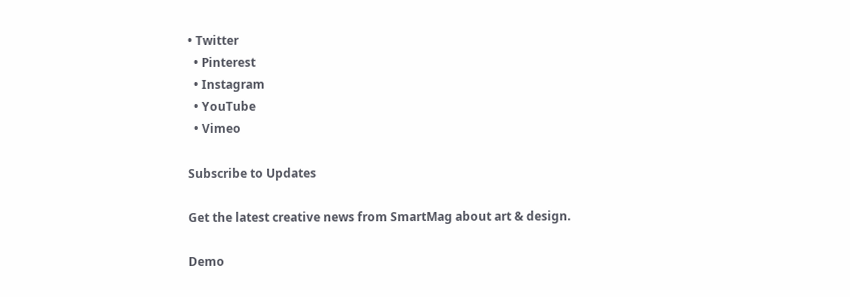• Twitter
  • Pinterest
  • Instagram
  • YouTube
  • Vimeo

Subscribe to Updates

Get the latest creative news from SmartMag about art & design.

Demo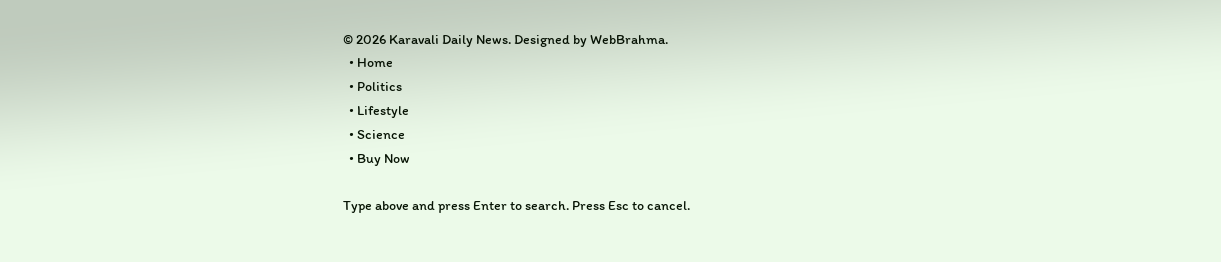© 2026 Karavali Daily News. Designed by WebBrahma.
  • Home
  • Politics
  • Lifestyle
  • Science
  • Buy Now

Type above and press Enter to search. Press Esc to cancel.